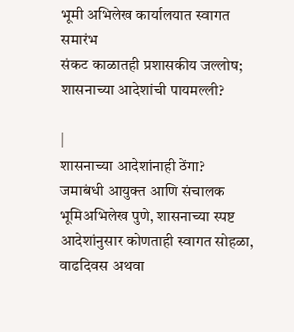भूमी अभिलेख कार्यालयात स्वागत समारंभ
संकट काळातही प्रशासकीय जल्लोष; शासनाच्या आदेशांची पायमल्ली?

|
शासनाच्या आदेशांनाही ठेंगा?
जमाबंधी आयुक्त आणि संचालक भूमिअभिलेख पुणे, शासनाच्या स्पष्ट आदेशांनुसार कोणताही स्वागत सोहळा, वाढदिवस अथवा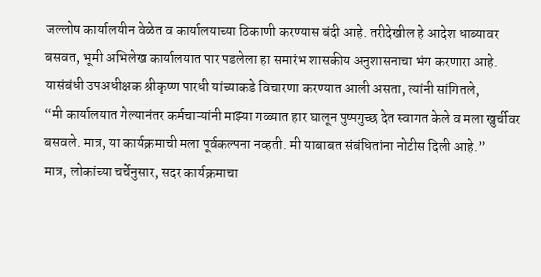जल्लोष कार्यालयीन वेळेत व कार्यालयाच्या ठिकाणी करण्यास बंदी आहे. तरीदेखील हे आदेश धाब्यावर बसवत, भूमी अभिलेख कार्यालयात पार पडलेला हा समारंभ शासकीय अनुशासनाचा भंग करणारा आहे.
यासंबंधी उपअधीक्षक श्रीकृष्ण पारधी यांच्याकडे विचारणा करण्यात आली असता, त्यांनी सांगितले,
“मी कार्यालयात गेल्यानंतर कर्मचाऱ्यांनी माझ्या गळ्यात हार घालून पुष्पगुच्छ देत स्वागत केले व मला खुर्चीवर बसवले. मात्र, या कार्यक्रमाची मला पूर्वकल्पना नव्हती. मी याबाबत संबंधितांना नोटीस दिली आहे.”
मात्र, लोकांच्या चर्चेनुसार, सदर कार्यक्रमाचा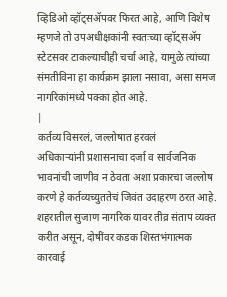व्हिडिओ व्हॉट्सॲपवर फिरत आहे, आणि विशेष म्हणजे तो उपअधीक्षकांनी स्वतःच्या व्हॉट्सॲप स्टेटसवर टाकल्याचीही चर्चा आहे, यामुळे त्यांच्या संमतीविना हा कार्यक्रम झाला नसावा, असा समज नागरिकांमध्ये पक्का होत आहे.
|
कर्तव्य विसरलं, जल्लोषात हरवलं
अधिकाऱ्यांनी प्रशासनाचा दर्जा व सार्वजनिक भावनांची जाणीव न ठेवता अशा प्रकारचा जल्लोष करणे हे कर्तव्यच्युततेचं जिवंत उदाहरण ठरत आहे. शहरातील सुजाण नागरिक यावर तीव्र संताप व्यक्त करीत असून, दोषींवर कडक शिस्तभंगात्मक कारवाई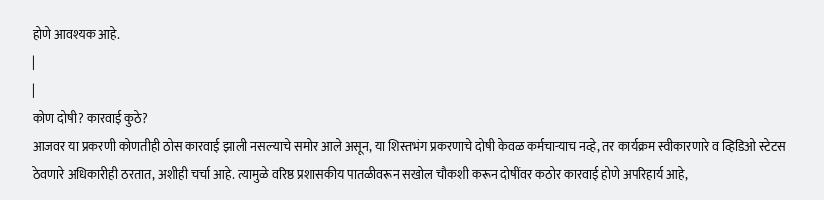होणे आवश्यक आहे.
|
|
कोण दोषी? कारवाई कुठे?
आजवर या प्रकरणी कोणतीही ठोस कारवाई झाली नसल्याचे समोर आले असून, या शिस्तभंग प्रकरणाचे दोषी केवळ कर्मचाऱ्याच नव्हे, तर कार्यक्रम स्वीकारणारे व व्हिडिओ स्टेटस ठेवणारे अधिकारीही ठरतात, अशीही चर्चा आहे. त्यामुळे वरिष्ठ प्रशासकीय पातळीवरून सखोल चौकशी करून दोषींवर कठोर कारवाई होणे अपरिहार्य आहे,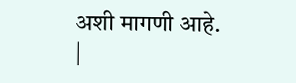अशी मागणी आहे.
|